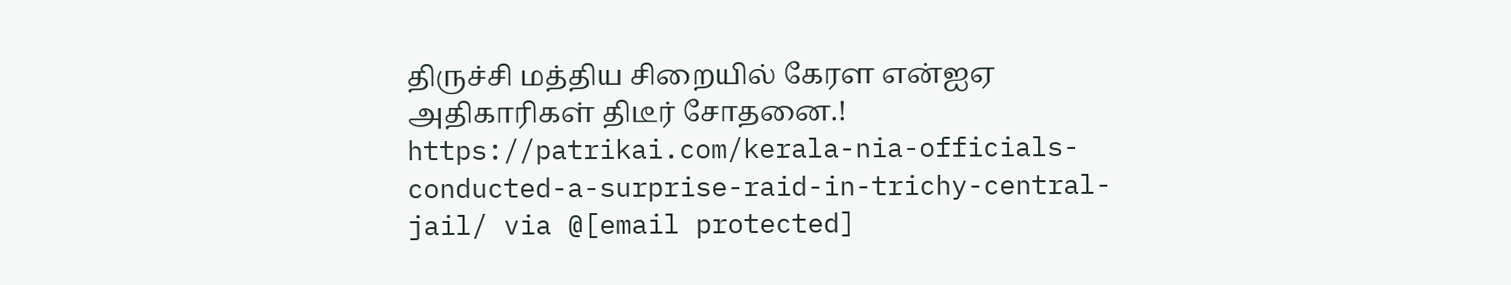திருச்சி மத்திய சிறையில் கேரள என்ஐஏ அதிகாரிகள் திடீர் சோதனை.! https://patrikai.com/kerala-nia-officials-conducted-a-surprise-raid-in-trichy-central-jail/ via @[email protected]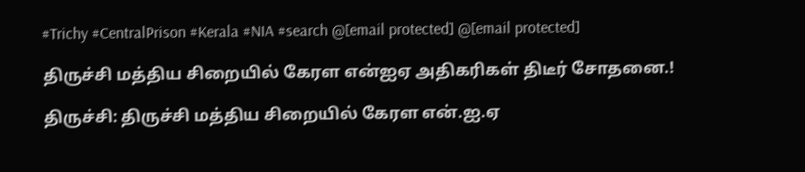#Trichy #CentralPrison #Kerala #NIA #search @[email protected] @[email protected]

திருச்சி மத்திய சிறையில் கேரள என்ஐஏ அதிகரிகள் திடீர் சோதனை.!

திருச்சி: திருச்சி மத்திய சிறையில் கேரள என்.ஐ.ஏ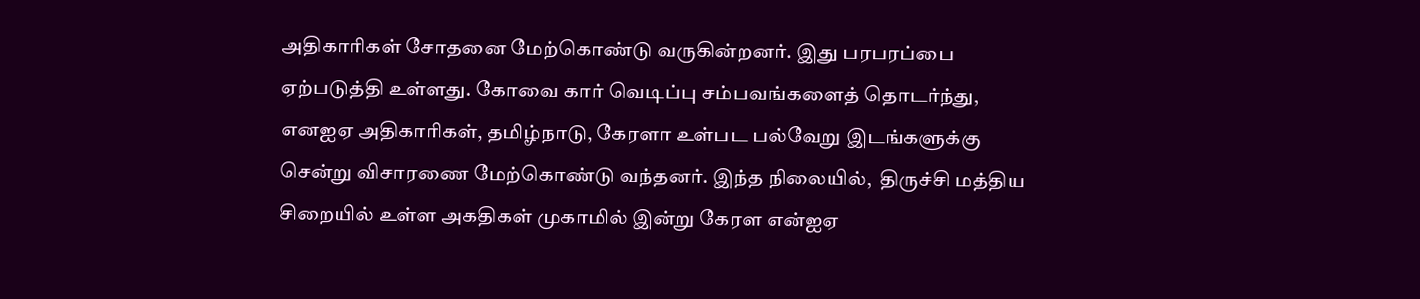அதிகாரிகள் சோதனை மேற்கொண்டு வருகின்றனர். இது பரபரப்பை ஏற்படுத்தி உள்ளது. கோவை கார் வெடிப்பு சம்பவங்களைத் தொடர்ந்து, எனஐஏ அதிகாரிகள், தமிழ்நாடு, கேரளா உள்பட பல்வேறு இடங்களுக்கு சென்று விசாரணை மேற்கொண்டு வந்தனர். இந்த நிலையில்,  திருச்சி மத்திய சிறையில் உள்ள அகதிகள் முகாமில் இன்று கேரள என்ஐஏ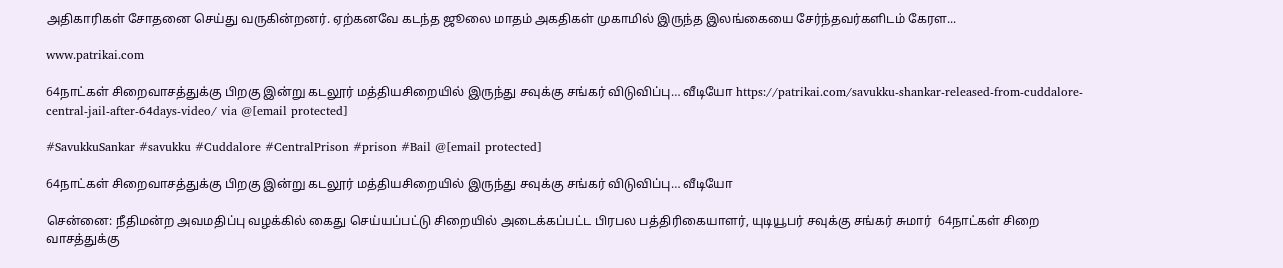அதிகாரிகள் சோதனை செய்து வருகின்றனர். ஏற்கனவே கடந்த ஜூலை மாதம் அகதிகள் முகாமில் இருந்த இலங்கையை சேர்ந்தவர்களிடம் கேரள...

www.patrikai.com

64நாட்கள் சிறைவாசத்துக்கு பிறகு இன்று கடலூர் மத்தியசிறையில் இருந்து சவுக்கு சங்கர் விடுவிப்பு… வீடியோ https://patrikai.com/savukku-shankar-released-from-cuddalore-central-jail-after-64days-video/ via @[email protected]

#SavukkuSankar #savukku #Cuddalore #CentralPrison #prison #Bail @[email protected]

64நாட்கள் சிறைவாசத்துக்கு பிறகு இன்று கடலூர் மத்தியசிறையில் இருந்து சவுக்கு சங்கர் விடுவிப்பு… வீடியோ

சென்னை: நீதிமன்ற அவமதிப்பு வழக்கில் கைது செய்யப்பட்டு சிறையில் அடைக்கப்பட்ட பிரபல பத்திரிகையாளர், யுடியூபர் சவுக்கு சங்கர் சுமார்  64நாட்கள் சிறை வாசத்துக்கு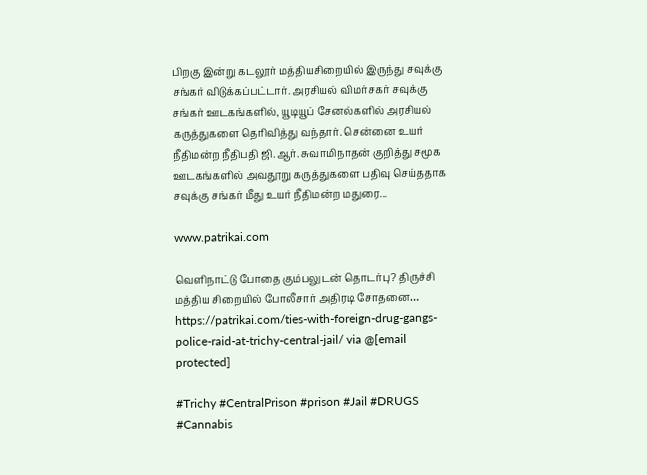பிறகு இன்று கடலூர் மத்தியசிறையில் இருந்து சவுக்கு சங்கர் விடுக்கப்பட்டார். அரசியல் விமர்சகர் சவுக்கு சங்கர் ஊடகங்களில், யூடியூப் சேனல்களில் அரசியல் கருத்துகளை தெரிவித்து வந்தார். சென்னை உயர் நீதிமன்ற நீதிபதி ஜி.ஆர். சுவாமிநாதன் குறித்து சமூக ஊடகங்களில் அவதூறு கருத்துகளை பதிவு செய்ததாக சவுக்கு சங்கர் மீது உயர் நீதிமன்ற மதுரை...

www.patrikai.com

வெளிநாட்டு போதை கும்பலுடன் தொடர்பு? திருச்சி மத்திய சிறையில் போலீசார் அதிரடி சோதனை… https://patrikai.com/ties-with-foreign-drug-gangs-police-raid-at-trichy-central-jail/ via @[email protected]

#Trichy #CentralPrison #prison #Jail #DRUGS #Cannabis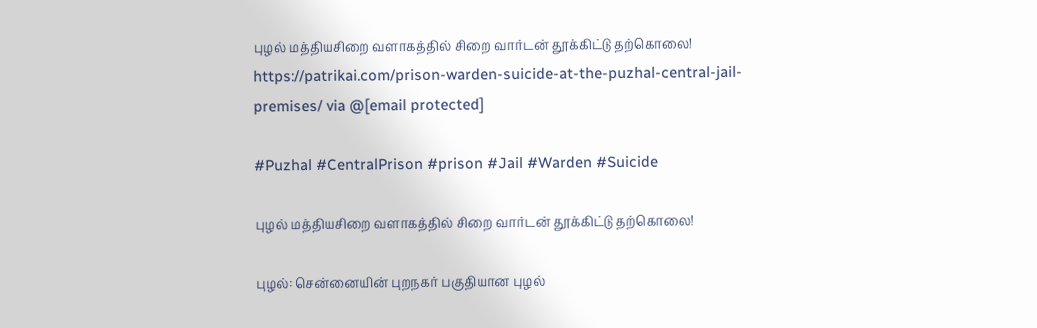புழல் மத்தியசிறை வளாகத்தில் சிறை வார்டன் தூக்கிட்டு தற்கொலை! https://patrikai.com/prison-warden-suicide-at-the-puzhal-central-jail-premises/ via @[email protected]

#Puzhal #CentralPrison #prison #Jail #Warden #Suicide

புழல் மத்தியசிறை வளாகத்தில் சிறை வார்டன் தூக்கிட்டு தற்கொலை!

புழல்: சென்னையின் புறநகர் பகுதியான புழல்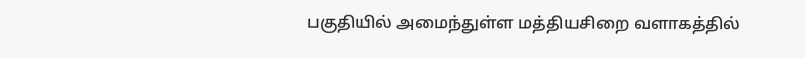பகுதியில் அமைந்துள்ள மத்தியசிறை வளாகத்தில்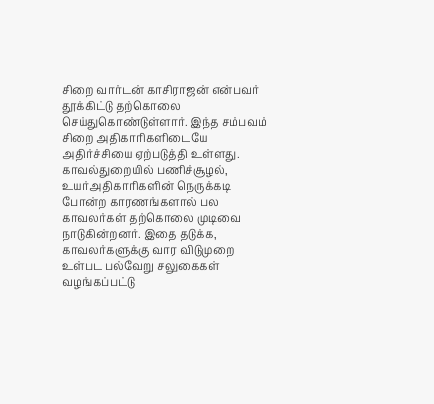சிறை வார்டன் காசிராஜன் என்பவர் தூக்கிட்டு தற்கொலை செய்துகொண்டுள்ளார். இந்த சம்பவம் சிறை அதிகாரிகளிடையே அதிர்ச்சியை ஏற்படுத்தி உள்ளது. காவல்துறையில் பணிச்சூழல், உயர்அதிகாரிகளின் நெருக்கடி போன்ற காரணங்களால் பல காவலர்கள் தற்கொலை முடிவை நாடுகின்றனர். இதை தடுக்க, காவலர்களுக்கு வார விடுமுறை உள்பட பல்வேறு சலுகைகள் வழங்கப்பட்டு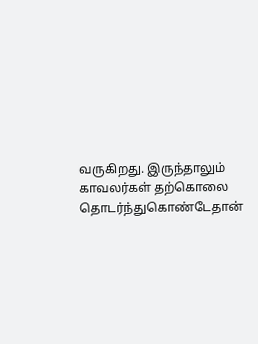வருகிறது. இருந்தாலும் காவலர்கள் தற்கொலை தொடர்ந்துகொண்டேதான்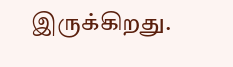இருக்கிறது.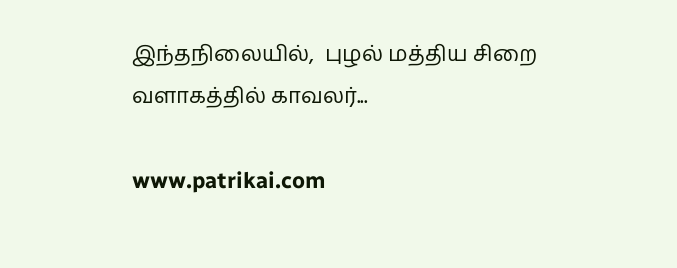இந்தநிலையில்,  புழல் மத்திய சிறை வளாகத்தில் காவலர்...

www.patrikai.com